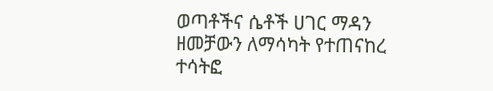ወጣቶችና ሴቶች ሀገር ማዳን ዘመቻውን ለማሳካት የተጠናከረ ተሳትፎ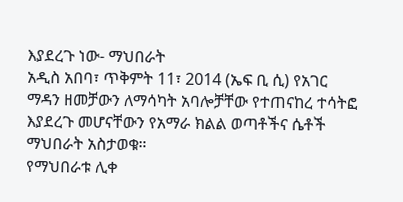እያደረጉ ነው- ማህበራት
አዲስ አበባ፣ ጥቅምት 11፣ 2014 (ኤፍ ቢ ሲ) የአገር ማዳን ዘመቻውን ለማሳካት አባሎቻቸው የተጠናከረ ተሳትፎ እያደረጉ መሆናቸውን የአማራ ክልል ወጣቶችና ሴቶች ማህበራት አስታወቁ።
የማህበራቱ ሊቀ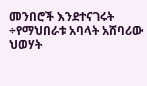መንበሮች እንደተናገሩት ÷የማህበራቱ አባላት አሸባሪው ህወሃት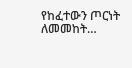የከፈተውን ጦርነት ለመመከት…